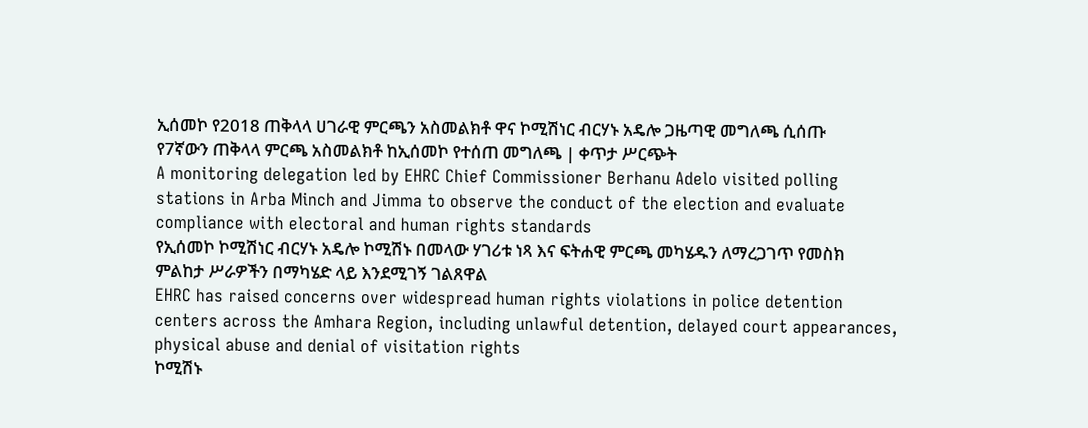ኢሰመኮ የ2018 ጠቅላላ ሀገራዊ ምርጫን አስመልክቶ ዋና ኮሚሽነር ብርሃኑ አዴሎ ጋዜጣዊ መግለጫ ሲሰጡ
የ7ኛውን ጠቅላላ ምርጫ አስመልክቶ ከኢሰመኮ የተሰጠ መግለጫ | ቀጥታ ሥርጭት
A monitoring delegation led by EHRC Chief Commissioner Berhanu Adelo visited polling stations in Arba Minch and Jimma to observe the conduct of the election and evaluate compliance with electoral and human rights standards
የኢሰመኮ ኮሚሽነር ብርሃኑ አዴሎ ኮሚሽኑ በመላው ሃገሪቱ ነጻ እና ፍትሐዊ ምርጫ መካሄዱን ለማረጋገጥ የመስክ ምልከታ ሥራዎችን በማካሄድ ላይ እንደሚገኝ ገልጸዋል
EHRC has raised concerns over widespread human rights violations in police detention centers across the Amhara Region, including unlawful detention, delayed court appearances, physical abuse and denial of visitation rights
ኮሚሽኑ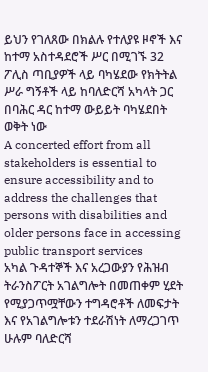ይህን የገለጸው በክልሉ የተለያዩ ዞኖች እና ከተማ አስተዳደሮች ሥር በሚገኙ 32 ፖሊስ ጣቢያዎች ላይ ባካሄደው የክትትል ሥራ ግኝቶች ላይ ከባለድርሻ አካላት ጋር በባሕር ዳር ከተማ ውይይት ባካሄደበት ወቅት ነው
A concerted effort from all stakeholders is essential to ensure accessibility and to address the challenges that persons with disabilities and older persons face in accessing public transport services
አካል ጉዳተኞች እና አረጋውያን የሕዝብ ትራንስፖርት አገልግሎት በመጠቀም ሂደት የሚያጋጥሟቸውን ተግዳሮቶች ለመፍታት እና የአገልግሎቱን ተደራሽነት ለማረጋገጥ ሁሉም ባለድርሻ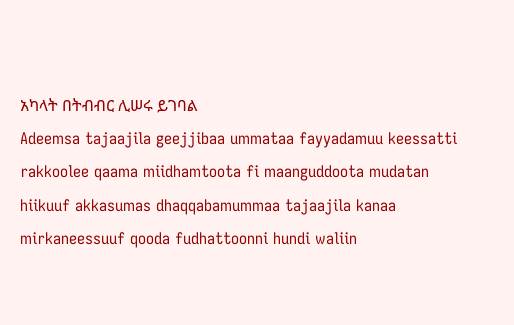አካላት በትብብር ሊሠሩ ይገባል
Adeemsa tajaajila geejjibaa ummataa fayyadamuu keessatti rakkoolee qaama miidhamtoota fi maanguddoota mudatan hiikuuf akkasumas dhaqqabamummaa tajaajila kanaa mirkaneessuuf qooda fudhattoonni hundi waliin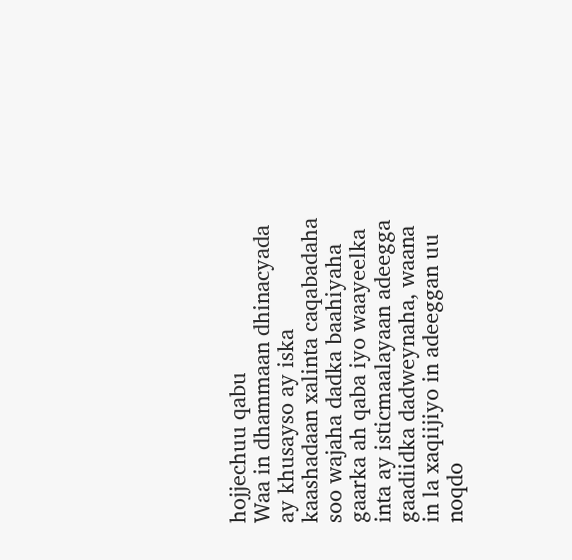hojjechuu qabu
Waa in dhammaan dhinacyada ay khusayso ay iska kaashadaan xalinta caqabadaha soo wajaha dadka baahiyaha gaarka ah qaba iyo waayeelka inta ay isticmaalayaan adeegga gaadiidka dadweynaha, waana in la xaqiijiyo in adeeggan uu noqdo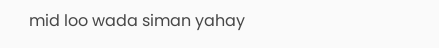mid loo wada siman yahay